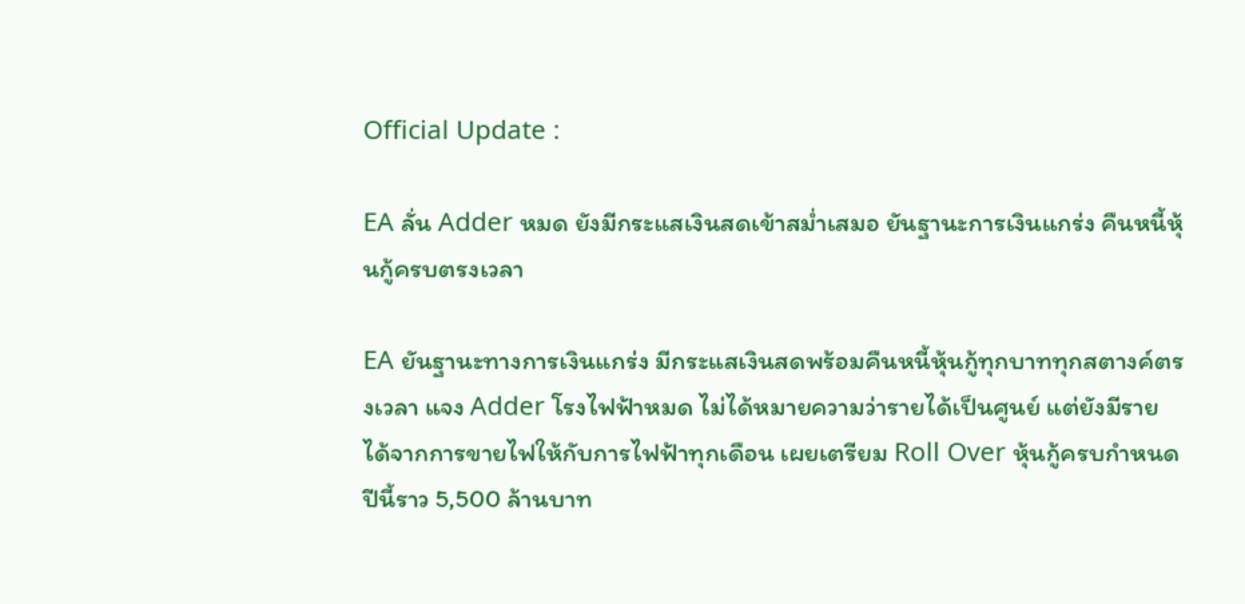Official Update :

EA ลั่น Adder หมด ยังมีกระแสเงินสดเข้าสม่ำเสมอ ยันฐานะการเงินแกร่ง คืนหนี้หุ้นกู้ครบตรงเวลา

EA ยันฐานะทางการเงินแกร่ง มีกระแสเงินสดพร้อมคืนหนี้หุ้นกู้ทุกบาททุกสตางค์ตรงเวลา แจง Adder โรงไฟฟ้าหมด ไม่ได้หมายความว่ารายได้เป็นศูนย์ แต่ยังมีรายได้จากการขายไฟให้กับการไฟฟ้าทุกเดือน เผยเตรียม Roll Over หุ้นกู้ครบกำหนดปีนี้ราว 5,500 ล้านบาท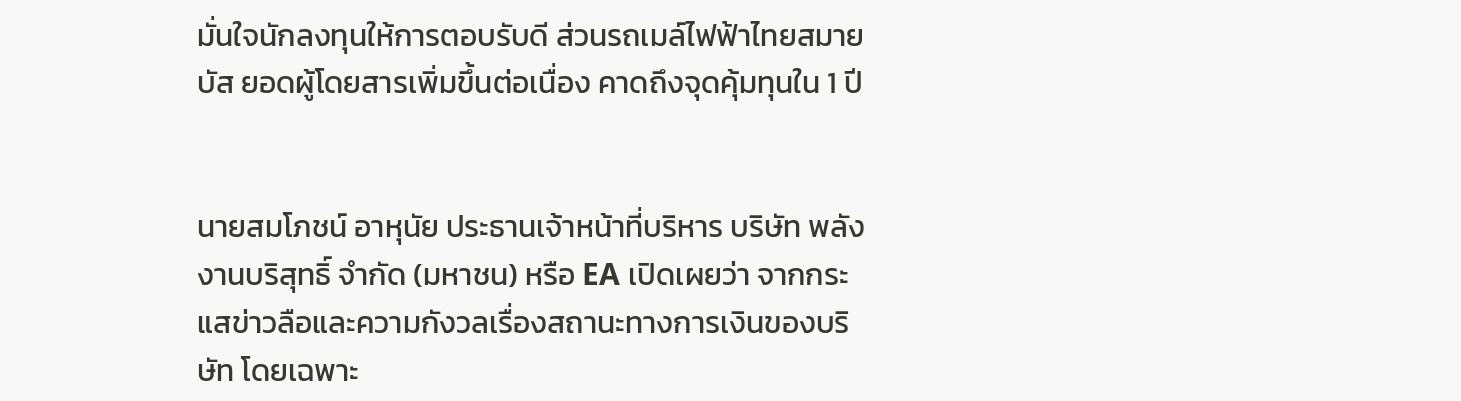มั่นใจนักลงทุนให้การตอบรับดี ส่วนรถเมล์ไฟฟ้าไทยสมายบัส ยอดผู้โดยสารเพิ่มขึ้นต่อเนื่อง คาดถึงจุดคุ้มทุนใน 1 ปี


นายสมโภชน์ อาหุนัย ประธานเจ้าหน้าที่บริหาร บริษัท พลังงานบริสุทธิ์ จำกัด (มหาชน) หรือ EA เปิดเผยว่า จากกระแสข่าวลือและความกังวลเรื่องสถานะทางการเงินของบริษัท โดยเฉพาะ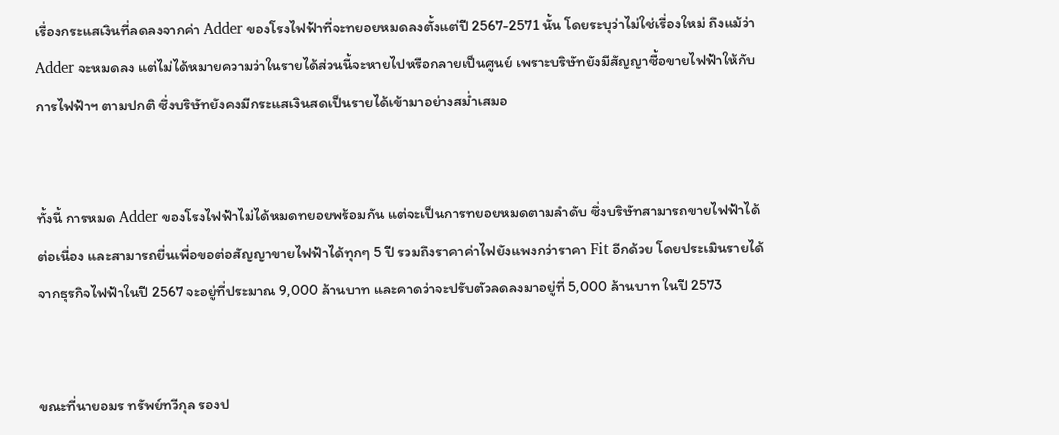เรื่องกระแสเงินที่ลดลงจากค่า Adder ของโรงไฟฟ้าที่จะทยอยหมดลงตั้งแต่ปี 2567-2571 นั้น โดยระบุว่าไม่ใช่เรื่องใหม่ ถึงแม้ว่า Adder จะหมดลง แต่ไม่ได้หมายความว่าในรายได้ส่วนนี้จะหายไปหรือกลายเป็นศูนย์ เพราะบริษัทยังมีสัญญาซื้อขายไฟฟ้าให้กับการไฟฟ้าฯ ตามปกติ ซึ่งบริษัทยังคงมีกระแสเงินสดเป็นรายได้เข้ามาอย่างสม่ำเสมอ


ทั้งนี้ การหมด Adder ของโรงไฟฟ้าไม่ได้หมดทยอยพร้อมกัน แต่จะเป็นการทยอยหมดตามลำดับ ซึ่งบริษัทสามารถขายไฟฟ้าได้ต่อเนื่อง และสามารถยื่นเพื่อขอต่อสัญญาขายไฟฟ้าได้ทุกๆ 5 ปี รวมถึงราคาค่าไฟยังแพงกว่าราคา Fit อีกด้วย โดยประเมินรายได้จากธุรกิจไฟฟ้าในปี 2567 จะอยู่ที่ประมาณ 9,000 ล้านบาท และคาดว่าจะปรับตัวลดลงมาอยู่ที่ 5,000 ล้านบาท ในปี 2573


ขณะที่นายอมร ทรัพย์ทวีกุล รองป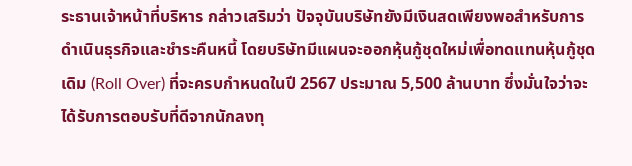ระธานเจ้าหน้าที่บริหาร กล่าวเสริมว่า ปัจจุบันบริษัทยังมีเงินสดเพียงพอสำหรับการดำเนินธุรกิจและชำระคืนหนี้ โดยบริษัทมีแผนจะออกหุ้นกู้ชุดใหม่เพื่อทดแทนหุ้นกู้ชุดเดิม (Roll Over) ที่จะครบกำหนดในปี 2567 ประมาณ 5,500 ล้านบาท ซึ่งมั่นใจว่าจะได้รับการตอบรับที่ดีจากนักลงทุ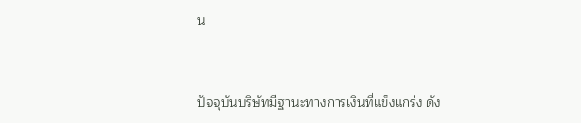น


ปัจจุบันบริษัทมีฐานะทางการเงินที่แข็งแกร่ง ดัง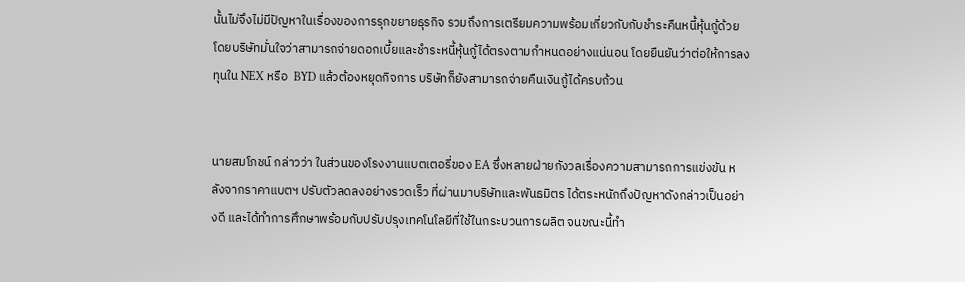นั้นไม่จึงไม่มีปัญหาในเรื่องของการรุกขยายธุรกิจ รวมถึงการเตรียมความพร้อมเกี่ยวกับกับชำระคืนหนี้หุ้นกู้ด้วย โดยบริษัทมั่นใจว่าสามารถจ่ายดอกเบี้ยและชำระหนี้หุ้นกู้ได้ตรงตามกำหนดอย่างแน่นอน โดยยืนยันว่าต่อให้การลงทุนใน NEX หรือ  BYD แล้วต้องหยุดกิจการ บริษัทก็ยังสามารถจ่ายคืนเงินกู้ได้ครบถ้วน


นายสมโภชน์ กล่าวว่า ในส่วนของโรงงานแบตเตอรี่ของ EA ซึ่งหลายฝ่ายกังวลเรื่องความสามารถการแข่งขัน หลังจากราคาแบตฯ ปรับตัวลดลงอย่างรวดเร็ว ที่ผ่านมาบริษัทและพันธมิตร ได้ตระหนักถึงปัญหาดังกล่าวเป็นอย่างดี และได้ทำการศึกษาพร้อมกับปรับปรุงเทคโนโลยีที่ใช้ในกระบวนการผลิต จนขณะนี้ทำ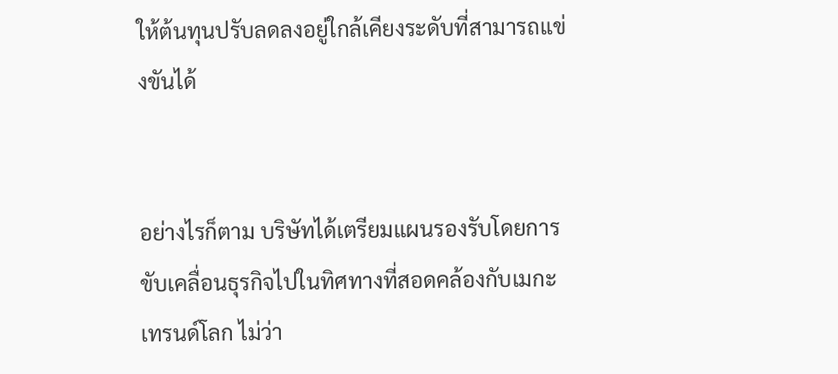ให้ต้นทุนปรับลดลงอยู่ใกล้เคียงระดับที่สามารถแข่งขันได้


อย่างไรก็ตาม บริษัทได้เตรียมแผนรองรับโดยการขับเคลื่อนธุรกิจไปในทิศทางที่สอดคล้องกับเมกะเทรนด์โลก ไม่ว่า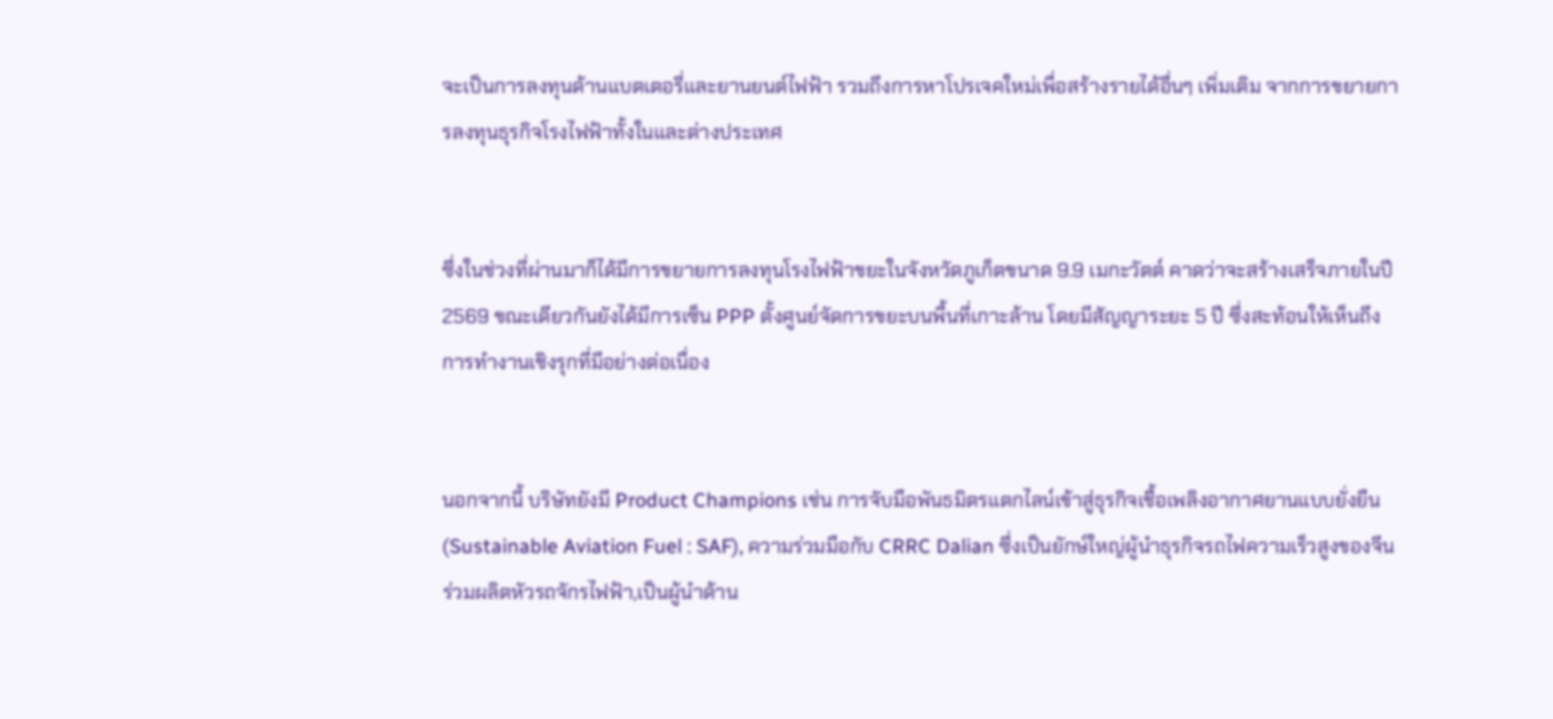จะเป็นการลงทุนด้านแบตเตอรี่และยานยนต์ไฟฟ้า รวมถึงการหาโปรเจคใหม่เพื่อสร้างรายได้อื่นๆ เพิ่มเติม จากการขยายการลงทุนธุรกิจโรงไฟฟ้าทั้งในและต่างประเทศ


ซึ่งในช่วงที่ผ่านมาก็ได้มีการขยายการลงทุนโรงไฟฟ้าขยะในจังหวัดภูเก็ตขนาด 9.9 เมกะวัตต์ คาดว่าจะสร้างเสร็จภายในปี 2569 ขณะเดียวกันยังได้มีการเซ็น PPP ตั้งศูนย์จัดการขยะบนพื้นที่เกาะล้าน โดยมีสัญญาระยะ 5 ปี ซึ่งสะท้อนให้เห็นถึงการทำงานเชิงรุกที่มีอย่างต่อเนื่อง


นอกจากนี้ บริษัทยังมี Product Champions เช่น การจับมือพันธมิตรแตกไลน์เข้าสู่ธุรกิจเชื้อเพลิงอากาศยานแบบยั่งยืน (Sustainable Aviation Fuel : SAF), ความร่วมมือกับ CRRC Dalian ซึ่งเป็นยักษ์ใหญ่ผู้นำธุรกิจรถไฟความเร็วสูงของจีน ร่วมผลิตหัวรถจักรไฟฟ้า,เป็นผู้นำด้าน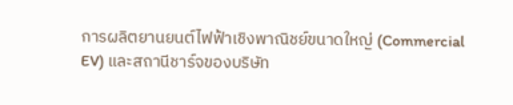การผลิตยานยนต์ไฟฟ้าเชิงพาณิชย์ขนาดใหญ่ (Commercial EV) และสถานีชาร์จของบริษัท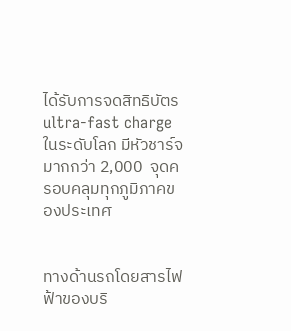ได้รับการจดสิทธิบัตร ultra-fast charge ในระดับโลก มีหัวชาร์จมากกว่า 2,000  จุดครอบคลุมทุกภูมิภาคของประเทศ


ทางด้านรถโดยสารไฟฟ้าของบริ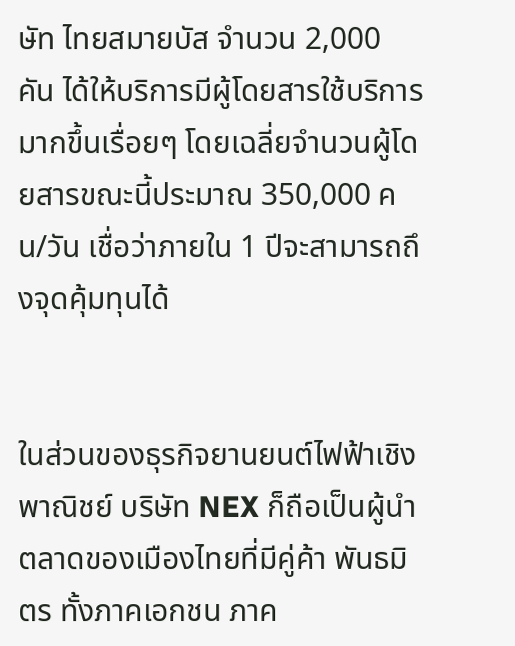ษัท ไทยสมายบัส จำนวน 2,000 คัน ได้ให้บริการมีผู้โดยสารใช้บริการมากขึ้นเรื่อยๆ โดยเฉลี่ยจำนวนผู้โดยสารขณะนี้ประมาณ 350,000 คน/วัน เชื่อว่าภายใน 1 ปีจะสามารถถึงจุดคุ้มทุนได้


ในส่วนของธุรกิจยานยนต์ไฟฟ้าเชิงพาณิชย์ บริษัท NEX ก็ถือเป็นผู้นำตลาดของเมืองไทยที่มีคู่ค้า พันธมิตร ทั้งภาคเอกชน ภาค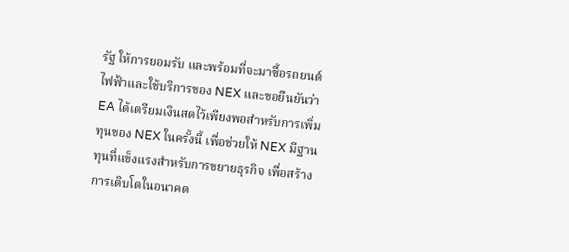รัฐ ให้การยอมรับ และพร้อมที่จะมาซื้อรถยนต์ไฟฟ้าและใช้บริการของ NEX และขอยืนยันว่า EA ได้เตรียมเงินสดไว้เพียงพอสำหรับการเพิ่มทุนของ NEX ในครั้งนี้ เพื่อช่วยให้ NEX มีฐานทุนที่แข็งแรงสำหรับการขยายธุรกิจ เพื่อสร้างการเติบโตในอนาคต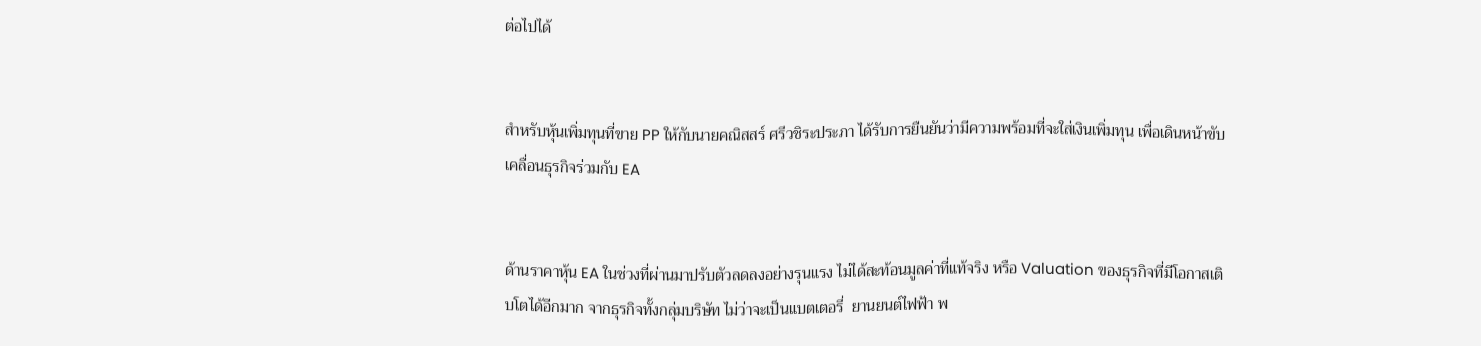ต่อไปได้


สำหรับหุ้นเพิ่มทุนที่ขาย PP ให้กับนายคณิสสร์ ศรีวชิระประภา ได้รับการยืนยันว่ามีความพร้อมที่จะใส่เงินเพิ่มทุน เพื่อเดินหน้าขับเคลื่อนธุรกิจร่วมกับ EA


ด้านราคาหุ้น EA ในช่วงที่ผ่านมาปรับตัวลดลงอย่างรุนแรง ไม่ได้สะท้อนมูลค่าที่แท้จริง หรือ Valuation ของธุรกิจที่มีโอกาสเติบโตได้อีกมาก จากธุรกิจทั้งกลุ่มบริษัท ไม่ว่าจะเป็นแบตเตอรี่  ยานยนต์ไฟฟ้า พ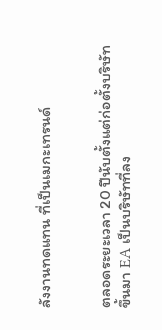ลังงานทดแทน ที่เป็นเมกะเทรนด์


ตลอดระยะเวลา 20 ปีนับตั้งแต่ก่อตั้งบริษัทขึ้นมา EA เป็นบริษัทที่ลง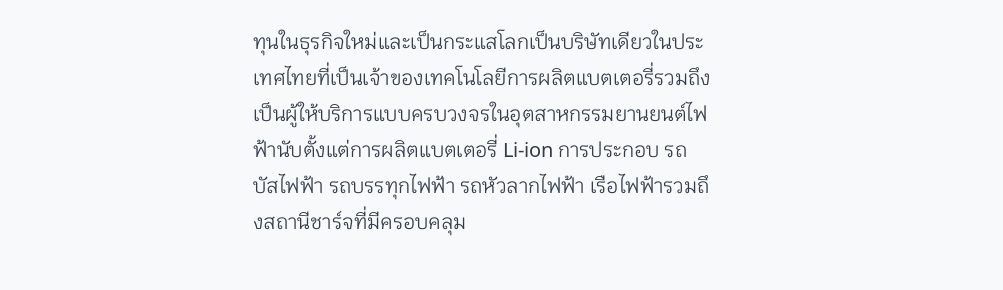ทุนในธุรกิจใหม่และเป็นกระแสโลกเป็นบริษัทเดียวในประเทศไทยที่เป็นเจ้าของเทคโนโลยีการผลิตแบตเตอรี่รวมถึงเป็นผู้ให้บริการแบบครบวงจรในอุตสาหกรรมยานยนต์ไฟฟ้านับตั้งแต่การผลิตแบตเตอรี่ Li-ion การประกอบ รถบัสไฟฟ้า รถบรรทุกไฟฟ้า รถหัวลากไฟฟ้า เรือไฟฟ้ารวมถึงสถานีชาร์จที่มีครอบคลุม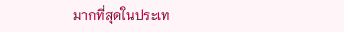มากที่สุดในประเท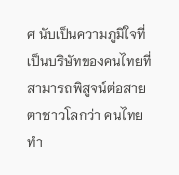ศ นับเป็นความภูมิใจที่เป็นบริษัทของคนไทยที่สามารถพิสูจน์ต่อสายตาชาวโลกว่า คนไทยทำ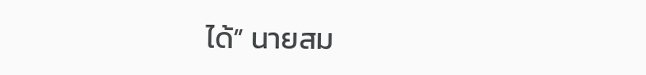ได้” นายสม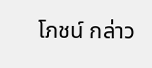โภชน์ กล่าว